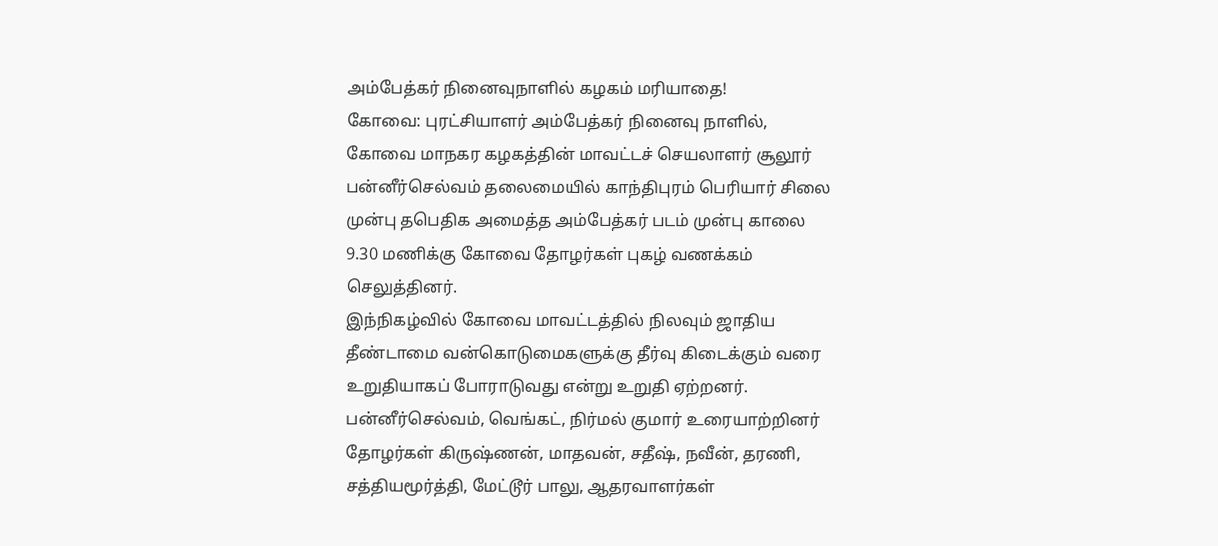அம்பேத்கர் நினைவுநாளில் கழகம் மரியாதை!
கோவை: புரட்சியாளர் அம்பேத்கர் நினைவு நாளில், கோவை மாநகர கழகத்தின் மாவட்டச் செயலாளர் சூலூர் பன்னீர்செல்வம் தலைமையில் காந்திபுரம் பெரியார் சிலை முன்பு தபெதிக அமைத்த அம்பேத்கர் படம் முன்பு காலை 9.30 மணிக்கு கோவை தோழர்கள் புகழ் வணக்கம் செலுத்தினர்.
இந்நிகழ்வில் கோவை மாவட்டத்தில் நிலவும் ஜாதிய தீண்டாமை வன்கொடுமைகளுக்கு தீர்வு கிடைக்கும் வரை உறுதியாகப் போராடுவது என்று உறுதி ஏற்றனர். பன்னீர்செல்வம், வெங்கட், நிர்மல் குமார் உரையாற்றினர் தோழர்கள் கிருஷ்ணன், மாதவன், சதீஷ், நவீன், தரணி, சத்தியமூர்த்தி, மேட்டூர் பாலு, ஆதரவாளர்கள்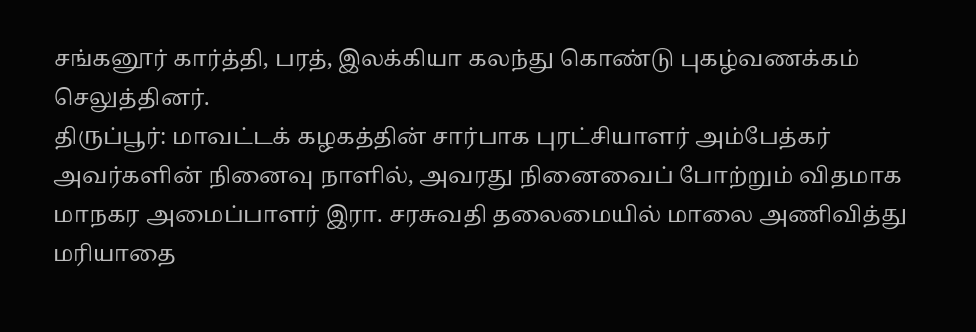சங்கனூர் கார்த்தி, பரத், இலக்கியா கலந்து கொண்டு புகழ்வணக்கம் செலுத்தினர்.
திருப்பூர்: மாவட்டக் கழகத்தின் சார்பாக புரட்சியாளர் அம்பேத்கர் அவர்களின் நினைவு நாளில், அவரது நினைவைப் போற்றும் விதமாக மாநகர அமைப்பாளர் இரா. சரசுவதி தலைமையில் மாலை அணிவித்து மரியாதை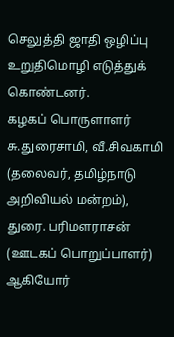செலுத்தி ஜாதி ஒழிப்பு உறுதிமொழி எடுத்துக் கொண்டனர்.
கழகப் பொருளாளர் சு.துரைசாமி, வீ.சிவகாமி (தலைவர், தமிழ்நாடு அறிவியல் மன்றம்), துரை. பரிமளராசன் (ஊடகப் பொறுப்பாளர்) ஆகியோர்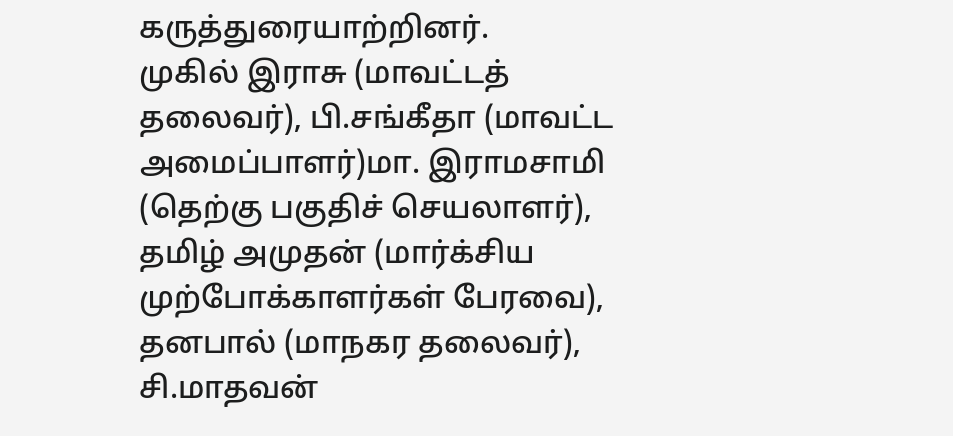கருத்துரையாற்றினர்.
முகில் இராசு (மாவட்டத் தலைவர்), பி.சங்கீதா (மாவட்ட அமைப்பாளர்)மா. இராமசாமி (தெற்கு பகுதிச் செயலாளர்), தமிழ் அமுதன் (மார்க்சிய முற்போக்காளர்கள் பேரவை), தனபால் (மாநகர தலைவர்), சி.மாதவன்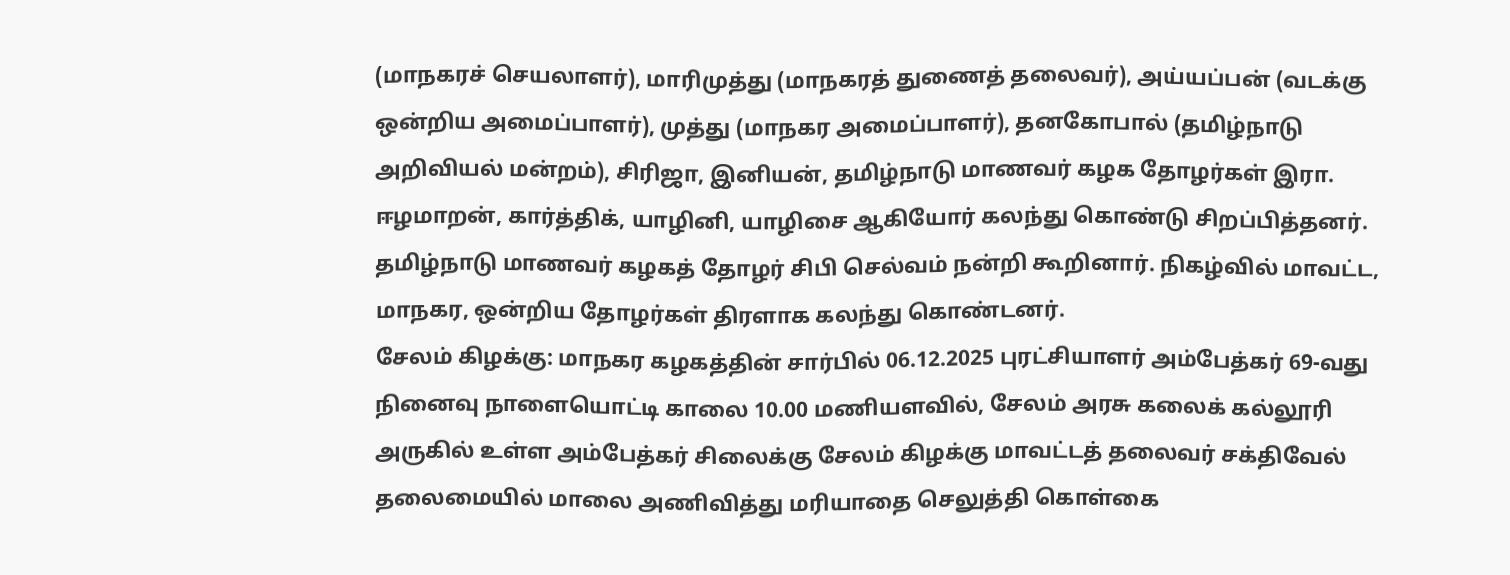(மாநகரச் செயலாளர்), மாரிமுத்து (மாநகரத் துணைத் தலைவர்), அய்யப்பன் (வடக்கு ஒன்றிய அமைப்பாளர்), முத்து (மாநகர அமைப்பாளர்), தனகோபால் (தமிழ்நாடு அறிவியல் மன்றம்), சிரிஜா, இனியன், தமிழ்நாடு மாணவர் கழக தோழர்கள் இரா. ஈழமாறன், கார்த்திக், யாழினி, யாழிசை ஆகியோர் கலந்து கொண்டு சிறப்பித்தனர்.
தமிழ்நாடு மாணவர் கழகத் தோழர் சிபி செல்வம் நன்றி கூறினார். நிகழ்வில் மாவட்ட, மாநகர, ஒன்றிய தோழர்கள் திரளாக கலந்து கொண்டனர்.
சேலம் கிழக்கு: மாநகர கழகத்தின் சார்பில் 06.12.2025 புரட்சியாளர் அம்பேத்கர் 69-வது நினைவு நாளையொட்டி காலை 10.00 மணியளவில், சேலம் அரசு கலைக் கல்லூரி அருகில் உள்ள அம்பேத்கர் சிலைக்கு சேலம் கிழக்கு மாவட்டத் தலைவர் சக்திவேல் தலைமையில் மாலை அணிவித்து மரியாதை செலுத்தி கொள்கை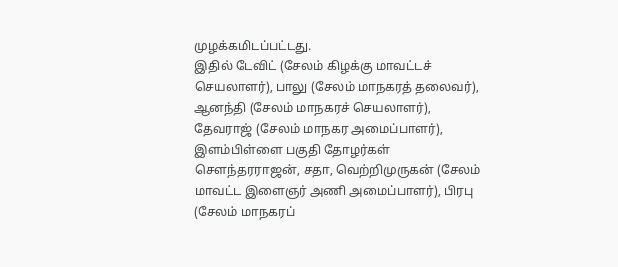முழக்கமிடப்பட்டது.
இதில் டேவிட் (சேலம் கிழக்கு மாவட்டச் செயலாளர்), பாலு (சேலம் மாநகரத் தலைவர்), ஆனந்தி (சேலம் மாநகரச் செயலாளர்), தேவராஜ் (சேலம் மாநகர அமைப்பாளர்), இளம்பிள்ளை பகுதி தோழர்கள் சௌந்தரராஜன், சதா, வெற்றிமுருகன் (சேலம் மாவட்ட இளைஞர் அணி அமைப்பாளர்), பிரபு (சேலம் மாநகரப்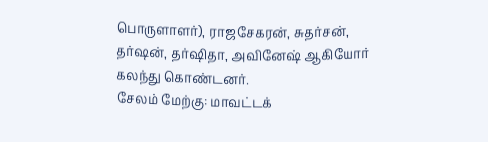பொருளாளர்), ராஜசேகரன், சுதர்சன், தர்ஷன், தர்ஷிதா, அவினேஷ் ஆகியோர் கலந்து கொண்டனர்.
சேலம் மேற்கு: மாவட்டக்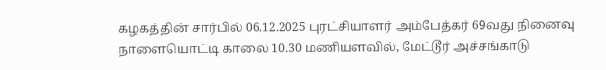கழகத்தின் சார்பில் 06.12.2025 புரட்சியாளர் அம்பேத்கர் 69வது நினைவு நாளையொட்டி காலை 10.30 மணியளவில், மேட்டூர் அச்சங்காடு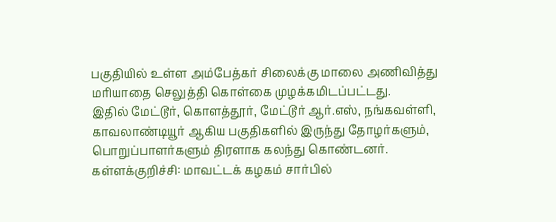பகுதியில் உள்ள அம்பேத்கர் சிலைக்கு மாலை அணிவித்து மரியாதை செலுத்தி கொள்கை முழக்கமிடப்பட்டது.
இதில் மேட்டூர், கொளத்தூர், மேட்டூர் ஆர்.எஸ், நங்கவள்ளி, காவலாண்டியூர் ஆகிய பகுதிகளில் இருந்து தோழர்களும், பொறுப்பாளர்களும் திரளாக கலந்து கொண்டனர்.
கள்ளக்குறிச்சி: மாவட்டக் கழகம் சார்பில்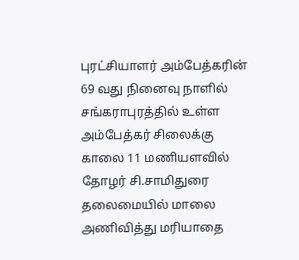புரட்சியாளர் அம்பேத்கரின் 69 வது நினைவு நாளில் சங்கராபுரத்தில் உள்ள அம்பேத்கர் சிலைக்கு காலை 11 மணியளவில் தோழர் சி.சாமிதுரை தலைமையில் மாலை அணிவித்து மரியாதை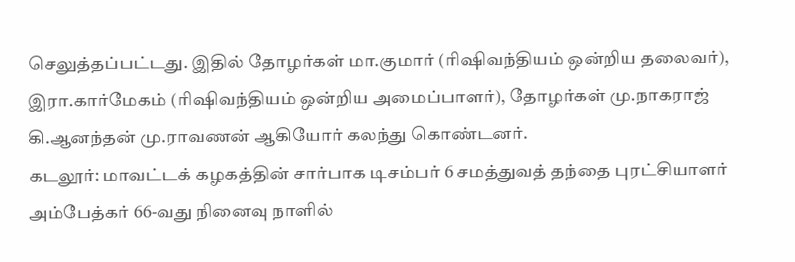செலுத்தப்பட்டது. இதில் தோழர்கள் மா.குமார் (ரிஷிவந்தியம் ஒன்றிய தலைவர்), இரா.கார்மேகம் (ரிஷிவந்தியம் ஒன்றிய அமைப்பாளர்), தோழர்கள் மு.நாகராஜ் கி.ஆனந்தன் மு.ராவணன் ஆகியோர் கலந்து கொண்டனர்.
கடலூர்: மாவட்டக் கழகத்தின் சார்பாக டிசம்பர் 6 சமத்துவத் தந்தை புரட்சியாளர் அம்பேத்கர் 66-வது நினைவு நாளில்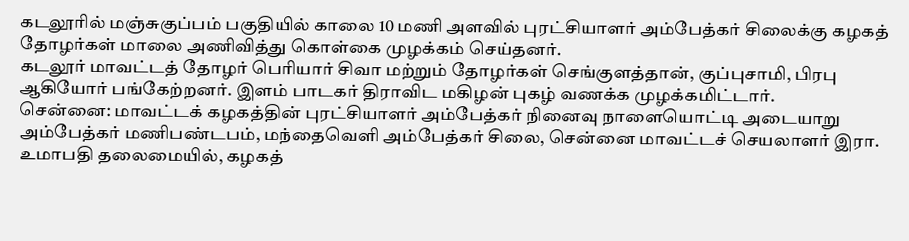கடலூரில் மஞ்சுகுப்பம் பகுதியில் காலை 10 மணி அளவில் புரட்சியாளர் அம்பேத்கர் சிலைக்கு கழகத் தோழர்கள் மாலை அணிவித்து கொள்கை முழக்கம் செய்தனர்.
கடலூர் மாவட்டத் தோழர் பெரியார் சிவா மற்றும் தோழர்கள் செங்குளத்தான், குப்புசாமி, பிரபு ஆகியோர் பங்கேற்றனர். இளம் பாடகர் திராவிட மகிழன் புகழ் வணக்க முழக்கமிட்டார்.
சென்னை: மாவட்டக் கழகத்தின் புரட்சியாளர் அம்பேத்கர் நினைவு நாளையொட்டி அடையாறு அம்பேத்கர் மணிபண்டபம், மந்தைவெளி அம்பேத்கர் சிலை, சென்னை மாவட்டச் செயலாளர் இரா. உமாபதி தலைமையில், கழகத்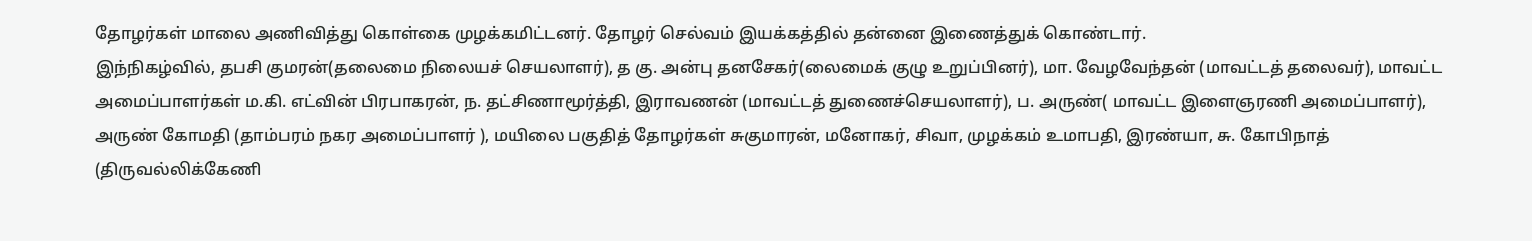தோழர்கள் மாலை அணிவித்து கொள்கை முழக்கமிட்டனர். தோழர் செல்வம் இயக்கத்தில் தன்னை இணைத்துக் கொண்டார்.
இந்நிகழ்வில், தபசி குமரன்(தலைமை நிலையச் செயலாளர்), த கு. அன்பு தனசேகர்(லைமைக் குழு உறுப்பினர்), மா. வேழவேந்தன் (மாவட்டத் தலைவர்), மாவட்ட அமைப்பாளர்கள் ம.கி. எட்வின் பிரபாகரன், ந. தட்சிணாமூர்த்தி, இராவணன் (மாவட்டத் துணைச்செயலாளர்), ப. அருண்( மாவட்ட இளைஞரணி அமைப்பாளர்), அருண் கோமதி (தாம்பரம் நகர அமைப்பாளர் ), மயிலை பகுதித் தோழர்கள் சுகுமாரன், மனோகர், சிவா, முழக்கம் உமாபதி, இரண்யா, சு. கோபிநாத் (திருவல்லிக்கேணி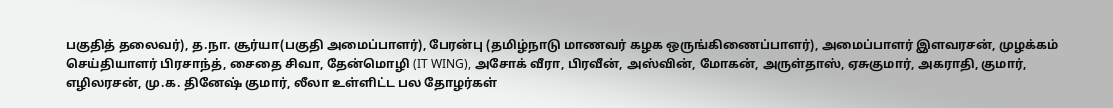பகுதித் தலைவர்), த.நா. சூர்யா(பகுதி அமைப்பாளர்), பேரன்பு (தமிழ்நாடு மாணவர் கழக ஒருங்கிணைப்பாளர்), அமைப்பாளர் இளவரசன், முழக்கம் செய்தியாளர் பிரசாந்த், சைதை சிவா, தேன்மொழி (IT WING), அசோக் வீரா, பிரவீன், அஸ்வின், மோகன், அருள்தாஸ், ஏசுகுமார், அகராதி, குமார், எழிலரசன், மு.க. தினேஷ் குமார், லீலா உள்ளிட்ட பல தோழர்கள்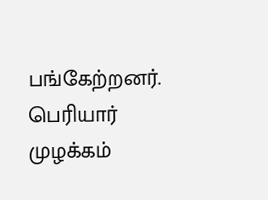பங்கேற்றனர்.
பெரியார் முழக்கம்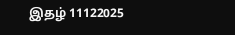இதழ் 11122025